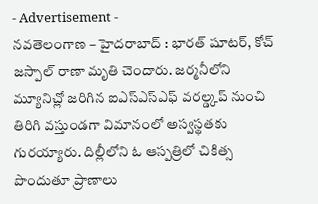- Advertisement -
నవతెలంగాణ – హైదరాబాద్ : భారత్ షూటర్, కోచ్ జస్పాల్ రాణా మృతి చెందారు. జర్మనీలోని మ్యూనిచ్లో జరిగిన ఐఎస్ఎస్ఎఫ్ వరల్డ్కప్ నుంచి తిరిగి వస్తుండగా విమానంలో అస్వస్థతకు గురయ్యారు. దిల్లీలోని ఓ ఆస్పత్రిలో చికిత్స పొందుతూ ప్రాణాలు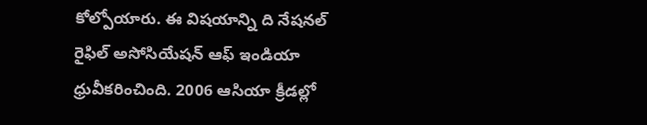కోల్పోయారు. ఈ విషయాన్ని ది నేషనల్ రైఫిల్ అసోసియేషన్ ఆఫ్ ఇండియా ధ్రువీకరించింది. 2006 ఆసియా క్రీడల్లో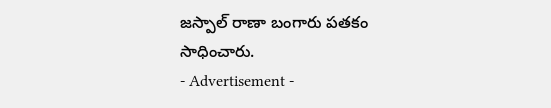జస్పాల్ రాణా బంగారు పతకం సాధించారు.
- Advertisement -